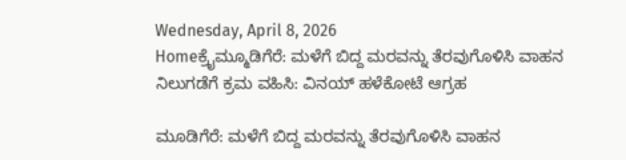Wednesday, April 8, 2026
Homeಕ್ರೈಮ್ಮೂಡಿಗೆರೆ: ಮಳೆಗೆ ಬಿದ್ದ ಮರವನ್ನು ತೆರವುಗೊಳಿಸಿ ವಾಹನ ನಿಲುಗಡೆಗೆ ಕ್ರಮ ವಹಿಸಿ: ವಿನಯ್ ಹಳೆಕೋಟೆ ಆಗ್ರಹ

ಮೂಡಿಗೆರೆ: ಮಳೆಗೆ ಬಿದ್ದ ಮರವನ್ನು ತೆರವುಗೊಳಿಸಿ ವಾಹನ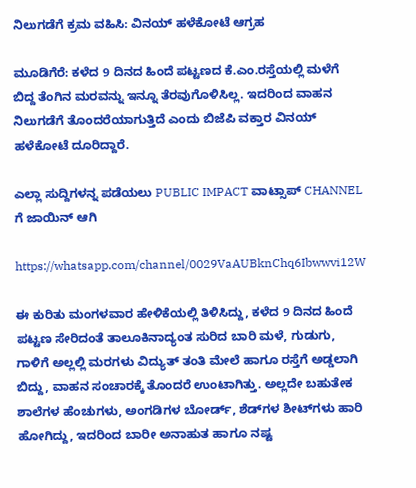ನಿಲುಗಡೆಗೆ ಕ್ರಮ ವಹಿಸಿ: ವಿನಯ್ ಹಳೆಕೋಟೆ ಆಗ್ರಹ

ಮೂಡಿಗೆರೆ: ಕಳೆದ 9 ದಿನದ ಹಿಂದೆ ಪಟ್ಟಣದ ಕೆ.ಎಂ.ರಸ್ತೆಯಲ್ಲಿ ಮಳೆಗೆ ಬಿದ್ದ ತೆಂಗಿನ ಮರವನ್ನು ಇನ್ನೂ ತೆರವುಗೊಳಿಸಿಲ್ಲ. ಇದರಿಂದ ವಾಹನ ನಿಲುಗಡೆಗೆ ತೊಂದರೆಯಾಗುತ್ತಿದೆ ಎಂದು ಬಿಜೆಪಿ ವಕ್ತಾರ ವಿನಯ್ ಹಳೆಕೋಟೆ ದೂರಿದ್ದಾರೆ.

ಎಲ್ಲಾ ಸುದ್ದಿಗಳನ್ನ ಪಡೆಯಲು PUBLIC IMPACT ವಾಟ್ಸಾಪ್ CHANNEL ಗೆ ಜಾಯಿನ್ ಆಗಿ

https://whatsapp.com/channel/0029VaAUBknChq6Ibwwvi12W

ಈ ಕುರಿತು ಮಂಗಳವಾರ ಹೇಳಿಕೆಯಲ್ಲಿ ತಿಳಿಸಿದ್ದು, ಕಳೆದ 9 ದಿನದ ಹಿಂದೆ ಪಟ್ಟಣ ಸೇರಿದಂತೆ ತಾಲೂಕಿನಾದ್ಯಂತ ಸುರಿದ ಬಾರಿ ಮಳೆ, ಗುಡುಗು, ಗಾಳಿಗೆ ಅಲ್ಲಲ್ಲಿ ಮರಗಳು ವಿದ್ಯುತ್ ತಂತಿ ಮೇಲೆ ಹಾಗೂ ರಸ್ತೆಗೆ ಅಡ್ಡಲಾಗಿ ಬಿದ್ದು, ವಾಹನ ಸಂಚಾರಕ್ಕೆ ತೊಂದರೆ ಉಂಟಾಗಿತ್ತು. ಅಲ್ಲದೇ ಬಹುತೇಕ ಶಾಲೆಗಳ ಹೆಂಚುಗಳು, ಅಂಗಡಿಗಳ ಬೋರ್ಡ್, ಶೆಡ್‌ಗಳ ಶೀಟ್‌ಗಳು ಹಾರಿ ಹೋಗಿದ್ದು, ಇದರಿಂದ ಬಾರೀ ಅನಾಹುತ ಹಾಗೂ ನಷ್ಟ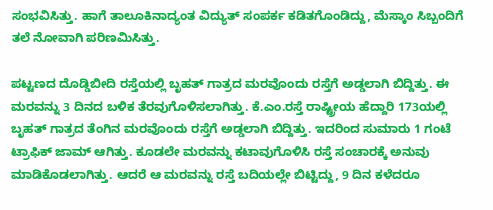ಸಂಭವಿಸಿತ್ತು. ಹಾಗೆ ತಾಲೂಕಿನಾದ್ಯಂತ ವಿದ್ಯುತ್ ಸಂಪರ್ಕ ಕಡಿತಗೊಂಡಿದ್ದು, ಮೆಸ್ಕಾಂ ಸಿಬ್ಬಂದಿಗೆ ತಲೆ ನೋವಾಗಿ ಪರಿಣಮಿಸಿತ್ತು.

ಪಟ್ಟಣದ ದೊಡ್ಡಿಬೀದಿ ರಸ್ತೆಯಲ್ಲಿ ಬೃಹತ್ ಗಾತ್ರದ ಮರವೊಂದು ರಸ್ತೆಗೆ ಅಡ್ಡಲಾಗಿ ಬಿದ್ದಿತ್ತು. ಈ ಮರವನ್ನು 3 ದಿನದ ಬಳಿಕ ತೆರವುಗೊಳಿಸಲಾಗಿತ್ತು. ಕೆ.ಎಂ.ರಸ್ತೆ ರಾಷ್ಟ್ರೀಯ ಹೆದ್ದಾರಿ 173ಯಲ್ಲಿ ಬೃಹತ್ ಗಾತ್ರದ ತೆಂಗಿನ ಮರವೊಂದು ರಸ್ತೆಗೆ ಅಡ್ಡಲಾಗಿ ಬಿದ್ದಿತ್ತು. ಇದರಿಂದ ಸುಮಾರು 1 ಗಂಟೆ ಟ್ರಾಫಿಕ್ ಜಾಮ್ ಆಗಿತ್ತು. ಕೂಡಲೇ ಮರವನ್ನು ಕಟಾವುಗೊಳಿಸಿ ರಸ್ತೆ ಸಂಚಾರಕ್ಕೆ ಅನುವು ಮಾಡಿಕೊಡಲಾಗಿತ್ತು. ಆದರೆ ಆ ಮರವನ್ನು ರಸ್ತೆ ಬದಿಯಲ್ಲೇ ಬಿಟ್ಟಿದ್ದು, 9 ದಿನ ಕಳೆದರೂ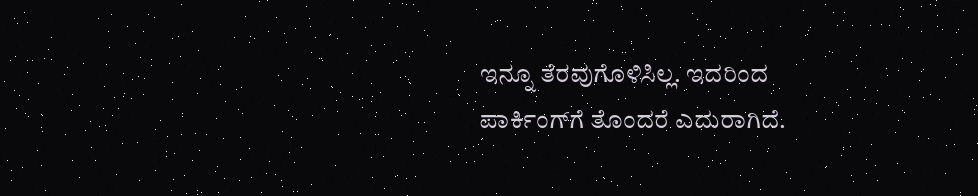ಇನ್ನೂ ತೆರವುಗೊಳಿಸಿಲ್ಲ. ಇದರಿಂದ ಪಾರ್ಕಿಂಗ್‌ಗೆ ತೊಂದರೆ ಎದುರಾಗಿದೆ.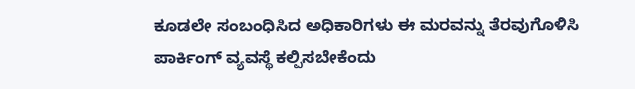ಕೂಡಲೇ ಸಂಬಂಧಿಸಿದ ಅಧಿಕಾರಿಗಳು ಈ ಮರವನ್ನು ತೆರವುಗೊಳಿಸಿ ಪಾರ್ಕಿಂಗ್ ವ್ಯವಸ್ಥೆ ಕಲ್ಪಿಸಬೇಕೆಂದು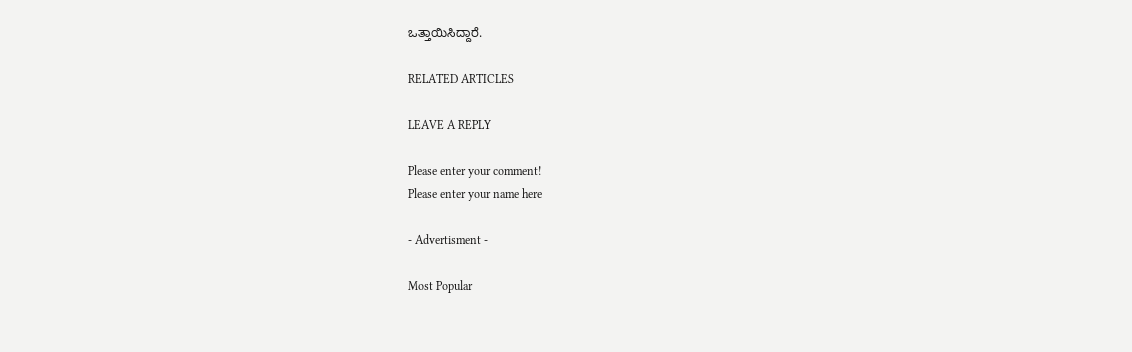ಒತ್ತಾಯಿಸಿದ್ದಾರೆ.

RELATED ARTICLES

LEAVE A REPLY

Please enter your comment!
Please enter your name here

- Advertisment -

Most Popular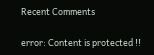Recent Comments

error: Content is protected !!